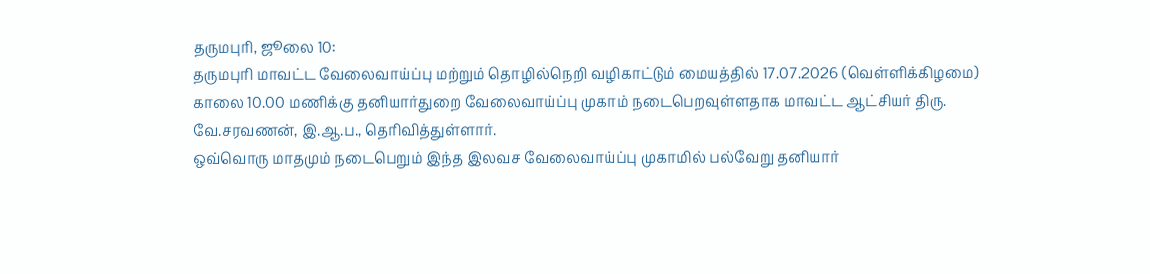தருமபுரி, ஜூலை 10:
தருமபுரி மாவட்ட வேலைவாய்ப்பு மற்றும் தொழில்நெறி வழிகாட்டும் மையத்தில் 17.07.2026 (வெள்ளிக்கிழமை) காலை 10.00 மணிக்கு தனியார்துறை வேலைவாய்ப்பு முகாம் நடைபெறவுள்ளதாக மாவட்ட ஆட்சியர் திரு. வே.சரவணன், இ.ஆ.ப., தெரிவித்துள்ளார்.
ஒவ்வொரு மாதமும் நடைபெறும் இந்த இலவச வேலைவாய்ப்பு முகாமில் பல்வேறு தனியார்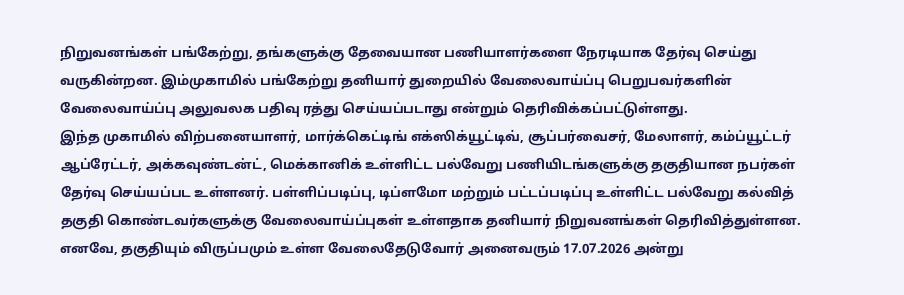நிறுவனங்கள் பங்கேற்று, தங்களுக்கு தேவையான பணியாளர்களை நேரடியாக தேர்வு செய்து வருகின்றன. இம்முகாமில் பங்கேற்று தனியார் துறையில் வேலைவாய்ப்பு பெறுபவர்களின் வேலைவாய்ப்பு அலுவலக பதிவு ரத்து செய்யப்படாது என்றும் தெரிவிக்கப்பட்டுள்ளது.
இந்த முகாமில் விற்பனையாளர், மார்க்கெட்டிங் எக்ஸிக்யூட்டிவ், சூப்பர்வைசர், மேலாளர், கம்ப்யூட்டர் ஆப்ரேட்டர், அக்கவுண்டன்ட், மெக்கானிக் உள்ளிட்ட பல்வேறு பணியிடங்களுக்கு தகுதியான நபர்கள் தேர்வு செய்யப்பட உள்ளனர். பள்ளிப்படிப்பு, டிப்ளமோ மற்றும் பட்டப்படிப்பு உள்ளிட்ட பல்வேறு கல்வித் தகுதி கொண்டவர்களுக்கு வேலைவாய்ப்புகள் உள்ளதாக தனியார் நிறுவனங்கள் தெரிவித்துள்ளன.
எனவே, தகுதியும் விருப்பமும் உள்ள வேலைதேடுவோர் அனைவரும் 17.07.2026 அன்று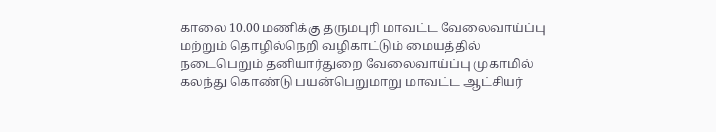காலை 10.00 மணிக்கு தருமபுரி மாவட்ட வேலைவாய்ப்பு மற்றும் தொழில்நெறி வழிகாட்டும் மையத்தில் நடைபெறும் தனியார்துறை வேலைவாய்ப்பு முகாமில் கலந்து கொண்டு பயன்பெறுமாறு மாவட்ட ஆட்சியர்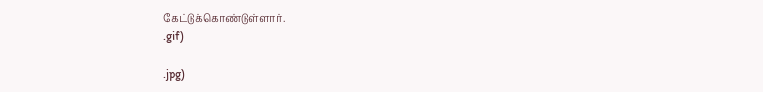கேட்டுக்கொண்டுள்ளார்.
.gif)

.jpg)